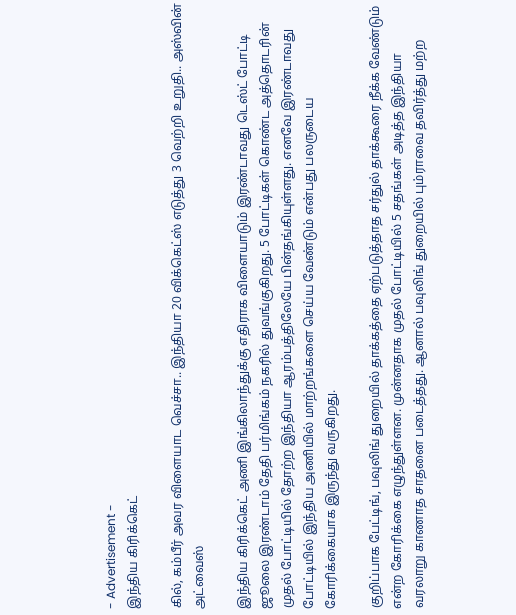- Advertisement -
இந்திய கிரிக்கெட்

கில், கம்பீர் அவர விளையாட வெச்சா.. இந்தியா 20 விக்கெட்ஸ் எடுத்து 3 வெற்றி உறுதி.. அஸ்வின் அட்வைஸ்

இந்திய கிரிக்கெட் அணி இங்கிலாந்துக்கு எதிராக விளையாடும் இரண்டாவது டெஸ்ட் போட்டி ஜூலை இரண்டாம் தேதி பர்மிங்கம் நகரில் துவங்குகிறது. 5 போட்டிகள் கொண்ட அத்தொடரின் முதல் போட்டியில் தோற்ற இந்தியா ஆரம்பத்திலேயே பின்தங்கியுள்ளது. எனவே இரண்டாவது போட்டியில் இந்திய அணியில் மாற்றங்களை செய்ய வேண்டும் என்பது பலருடைய கோரிக்கையாக இருந்து வருகிறது.

குறிப்பாக பேட்டிங், பவுலிங் துறையில் தாக்கத்தை ஏற்படுத்தாத சர்துல் தாக்கூரை நீக்க வேண்டும் என்ற கோரிக்கை எழுந்துள்ளன. முன்னதாக முதல் போட்டியில் 5 சதங்கள் அடித்த இந்தியா வரலாறு காணாத சாதனை படைத்தது. ஆனால் பவுலிங் துறையில் பும்ராவை தவிர்த்து மற்ற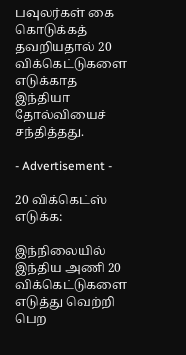பவுலர்கள் கை கொடுக்கத் தவறியதால் 20 விக்கெட்டுகளை எடுக்காத இந்தியா தோல்வியைச் சந்தித்தது.

- Advertisement -

20 விக்கெட்ஸ் எடுக்க:

இந்நிலையில் இந்திய அணி 20 விக்கெட்டுகளை எடுத்து வெற்றி பெற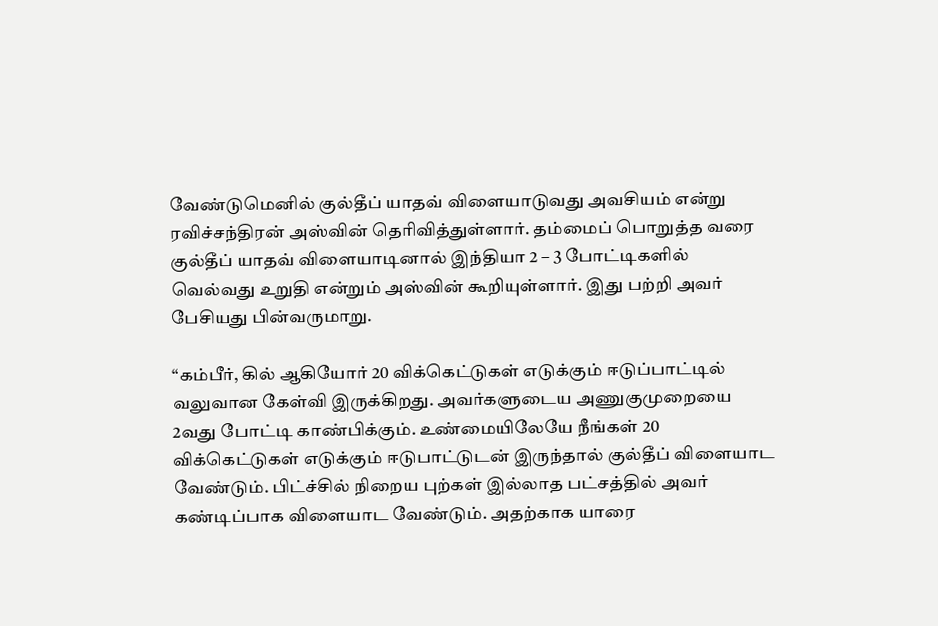வேண்டுமெனில் குல்தீப் யாதவ் விளையாடுவது அவசியம் என்று ரவிச்சந்திரன் அஸ்வின் தெரிவித்துள்ளார். தம்மைப் பொறுத்த வரை குல்தீப் யாதவ் விளையாடினால் இந்தியா 2 – 3 போட்டிகளில் வெல்வது உறுதி என்றும் அஸ்வின் கூறியுள்ளார். இது பற்றி அவர் பேசியது பின்வருமாறு.

“கம்பீர், கில் ஆகியோர் 20 விக்கெட்டுகள் எடுக்கும் ஈடுப்பாட்டில் வலுவான கேள்வி இருக்கிறது. அவர்களுடைய அணுகுமுறையை 2வது போட்டி காண்பிக்கும். உண்மையிலேயே நீங்கள் 20 விக்கெட்டுகள் எடுக்கும் ஈடுபாட்டுடன் இருந்தால் குல்தீப் விளையாட வேண்டும். பிட்ச்சில் நிறைய புற்கள் இல்லாத பட்சத்தில் அவர் கண்டிப்பாக விளையாட வேண்டும். அதற்காக யாரை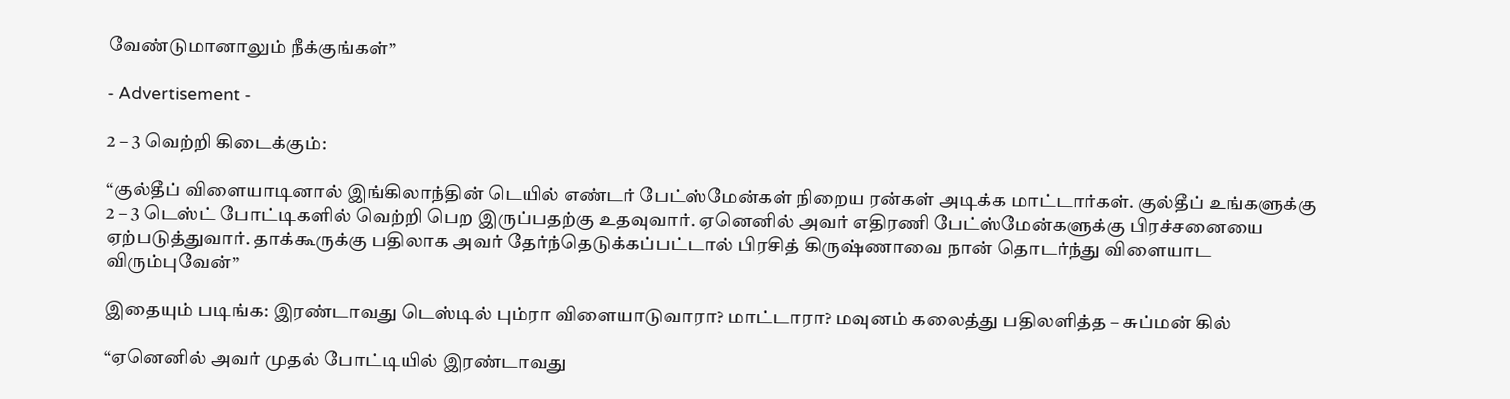வேண்டுமானாலும் நீக்குங்கள்”

- Advertisement -

2 – 3 வெற்றி கிடைக்கும்:

“குல்தீப் விளையாடினால் இங்கிலாந்தின் டெயில் எண்டர் பேட்ஸ்மேன்கள் நிறைய ரன்கள் அடிக்க மாட்டார்கள். குல்தீப் உங்களுக்கு 2 – 3 டெஸ்ட் போட்டிகளில் வெற்றி பெற இருப்பதற்கு உதவுவார். ஏனெனில் அவர் எதிரணி பேட்ஸ்மேன்களுக்கு பிரச்சனையை ஏற்படுத்துவார். தாக்கூருக்கு பதிலாக அவர் தேர்ந்தெடுக்கப்பட்டால் பிரசித் கிருஷ்ணாவை நான் தொடர்ந்து விளையாட விரும்புவேன்”

இதையும் படிங்க: இரண்டாவது டெஸ்டில் பும்ரா விளையாடுவாரா? மாட்டாரா? மவுனம் கலைத்து பதிலளித்த – சுப்மன் கில்

“ஏனெனில் அவர் முதல் போட்டியில் இரண்டாவது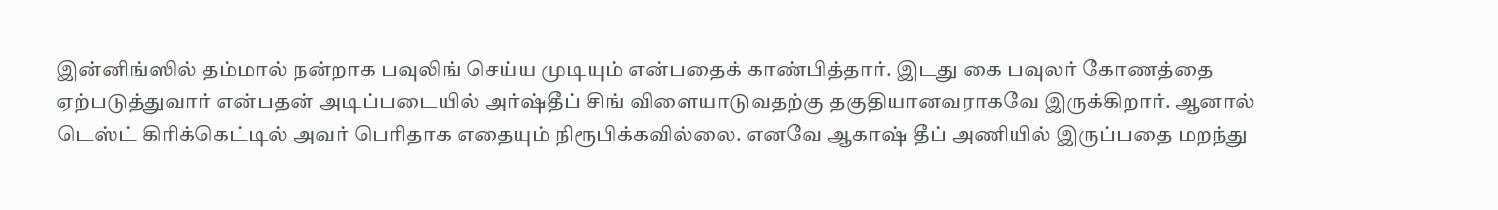இன்னிங்ஸில் தம்மால் நன்றாக பவுலிங் செய்ய முடியும் என்பதைக் காண்பித்தார். இடது கை பவுலர் கோணத்தை ஏற்படுத்துவார் என்பதன் அடிப்படையில் அர்ஷ்தீப் சிங் விளையாடுவதற்கு தகுதியானவராகவே இருக்கிறார். ஆனால் டெஸ்ட் கிரிக்கெட்டில் அவர் பெரிதாக எதையும் நிரூபிக்கவில்லை. எனவே ஆகாஷ் தீப் அணியில் இருப்பதை மறந்து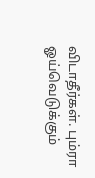விடாதீர்கள். பும்ரா ஓய்வெடுக்கும்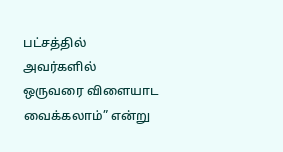பட்சத்தில் அவர்களில் ஒருவரை விளையாட வைக்கலாம்” என்று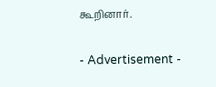கூறினார்.

- Advertisement -